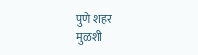पुणे शहर
मुळशी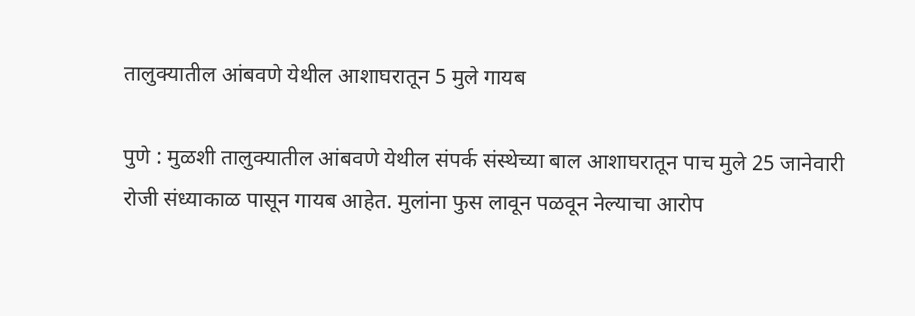तालुक्यातील आंबवणे येथील आशाघरातून 5 मुले गायब

पुणे : मुळशी तालुक्यातील आंबवणे येथील संपर्क संस्थेच्या बाल आशाघरातून पाच मुले 25 जानेवारी रोजी संध्याकाळ पासून गायब आहेत. मुलांना फुस लावून पळवून नेल्याचा आरोप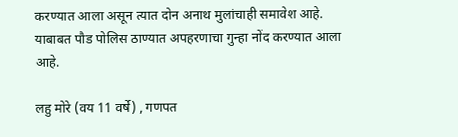करण्यात आला असून त्यात दोन अनाथ मुलांचाही समावेश आहे. याबाबत पौड पोलिस ठाण्यात अपहरणाचा गुन्हा नोंद करण्यात आला आहे.

लहु मोरे (वय 11 वर्षे) , गणपत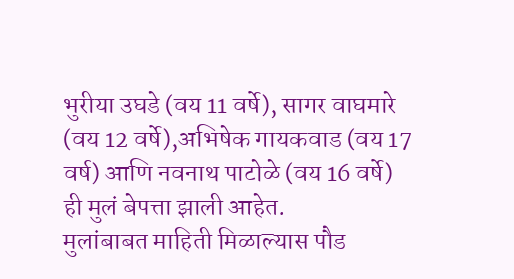भुरीया उघडे (वय 11 वर्षे), सागर वाघमारे (वय 12 वर्षे),अभिषेक गायकवाड (वय 17 वर्ष) आणि नवनाथ पाटोळे (वय 16 वर्षे) ही मुलं बेपत्ता झाली आहेत.
मुलांबाबत माहिती मिळाल्यास पौड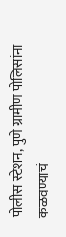पोलीस स्टेशन, पुणे ग्रामीण पोलिसांना कळवण्याचं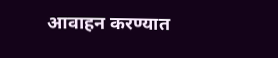आवाहन करण्यात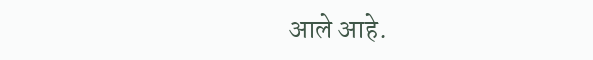आले आहे.